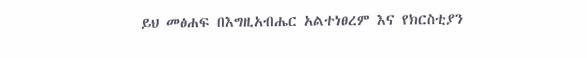ይህ መፅሐፍ በእግዚአብሔር አልተነፀረም እና የክርስቲያን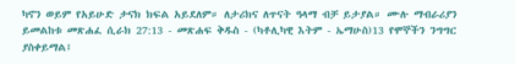ካኖን ወይም የአይሁድ ታናክ ክፍል አይደለም። ለታሪክና ለጥናት ዓላማ ብቻ ይታያል። ሙሉ ማብራሪያን ይመልከቱ መጽሐፈ ሲራክ 27:13 - መጽሐፍ ቅዱስ - (ካቶሊካዊ እትም - ኤማሁስ)13 የሞኞችን ንግግር ያስቀይማል፤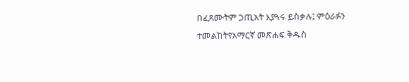በፈጸሙትም ኃጢአት እያጓሩ ይስቃሉ፤ ምዕራፉን ተመልከትየአማርኛ መጽሐፍ ቅዱስ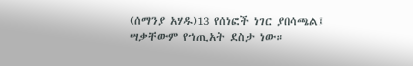(ሰማንያ አሃዱ)13 የሰነፎች ነገር ያበሳጫል፤ ሣቃቸውም የኀጢአት ደስታ ነው።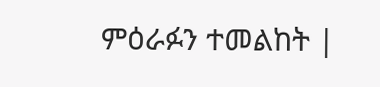ምዕራፉን ተመልከት |